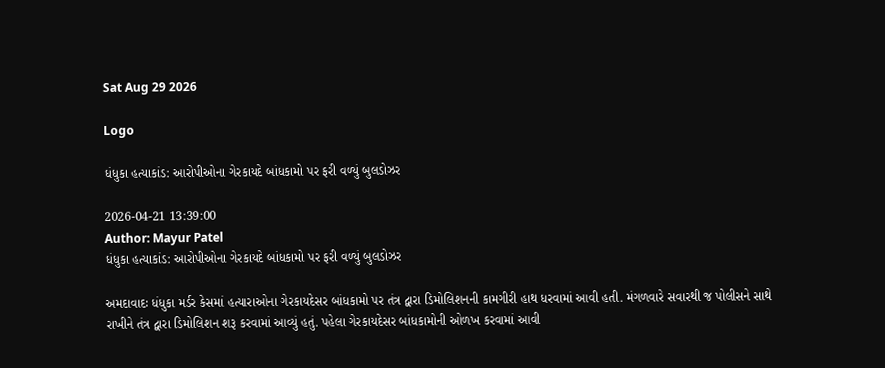Sat Aug 29 2026

Logo

ધંધુકા હત્યાકાંડ: આરોપીઓના ગેરકાયદે બાંધકામો પર ફરી વળ્યું બુલડોઝર

2026-04-21 13:39:00
Author: Mayur Patel
ધંધુકા હત્યાકાંડ: આરોપીઓના ગેરકાયદે બાંધકામો પર ફરી વળ્યું બુલડોઝર

અમદાવાદઃ ધંધુકા મર્ડર કેસમાં હત્યારાઓના ગેરકાયદેસર બાંધકામો પર તંત્ર દ્વારા ડિમોલિશનની કામગીરી હાથ ધરવામાં આવી હતી. મંગળવારે સવારથી જ પોલીસને સાથે રાખીને તંત્ર દ્વારા ડિમોલિશન શરૂ કરવામાં આવ્યું હતું. પહેલા ગેરકાયદેસર બાંધકામોની ઓળખ કરવામાં આવી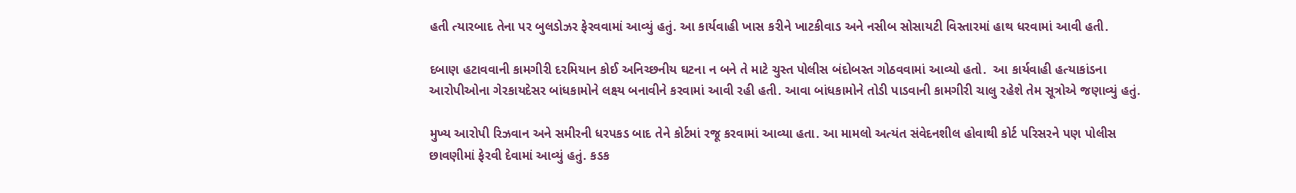હતી ત્યારબાદ તેના પર બુલડોઝર ફેરવવામાં આવ્યું હતું. આ કાર્યવાહી ખાસ કરીને ખાટકીવાડ અને નસીબ સોસાયટી વિસ્તારમાં હાથ ધરવામાં આવી હતી.

દબાણ હટાવવાની કામગીરી દરમિયાન કોઈ અનિચ્છનીય ઘટના ન બને તે માટે ચુસ્ત પોલીસ બંદોબસ્ત ગોઠવવામાં આવ્યો હતો.  આ કાર્યવાહી હત્યાકાંડના આરોપીઓના ગેરકાયદેસર બાંધકામોને લક્ષ્ય બનાવીને કરવામાં આવી રહી હતી. આવા બાંધકામોને તોડી પાડવાની કામગીરી ચાલુ રહેશે તેમ સૂત્રોએ જણાવ્યું હતું.

મુખ્ય આરોપી રિઝવાન અને સમીરની ધરપકડ બાદ તેને કોર્ટમાં રજૂ કરવામાં આવ્યા હતા. આ મામલો અત્યંત સંવેદનશીલ હોવાથી કોર્ટ પરિસરને પણ પોલીસ છાવણીમાં ફેરવી દેવામાં આવ્યું હતું. કડક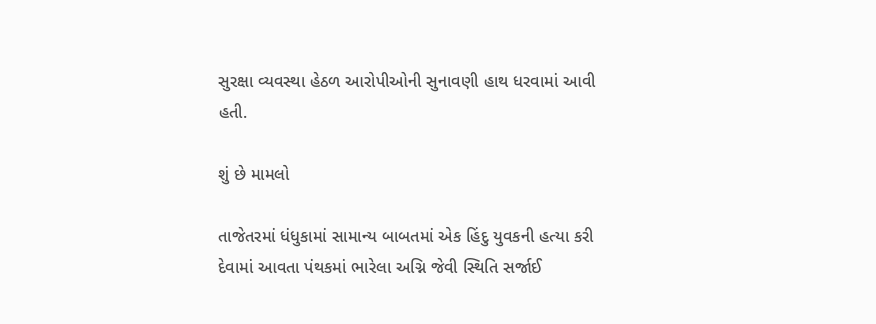સુરક્ષા વ્યવસ્થા હેઠળ આરોપીઓની સુનાવણી હાથ ધરવામાં આવી હતી.

શું છે મામલો

તાજેતરમાં ધંધુકામાં સામાન્ય બાબતમાં એક હિંદુ યુવકની હત્યા કરી દેવામાં આવતા પંથકમાં ભારેલા અગ્નિ જેવી સ્થિતિ સર્જાઈ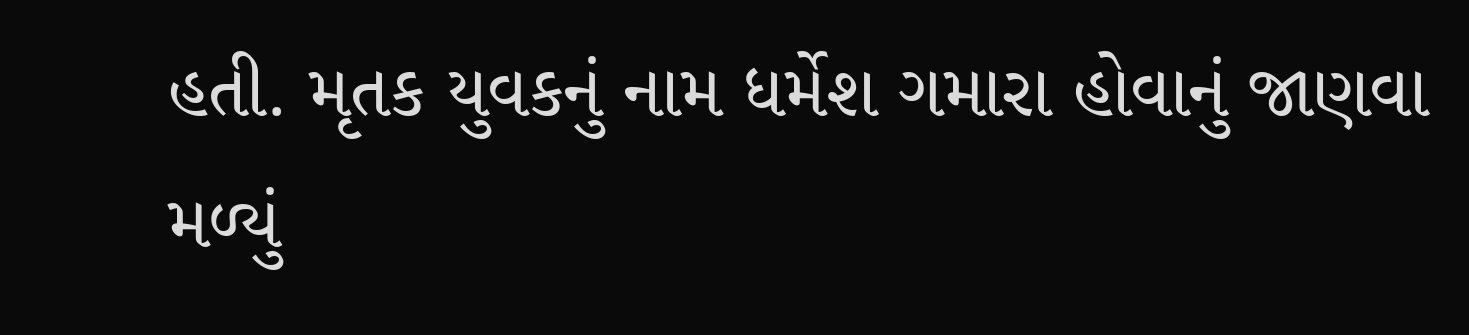હતી. મૃતક યુવકનું નામ ધર્મેશ ગમારા હોવાનું જાણવા મળ્યું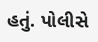હતું. પોલીસે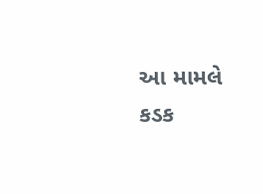આ મામલે કડક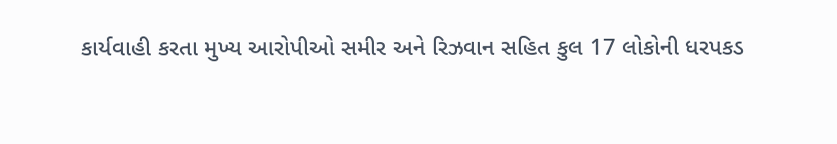કાર્યવાહી કરતા મુખ્ય આરોપીઓ સમીર અને રિઝવાન સહિત કુલ 17 લોકોની ધરપકડ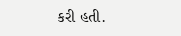કરી હતી.